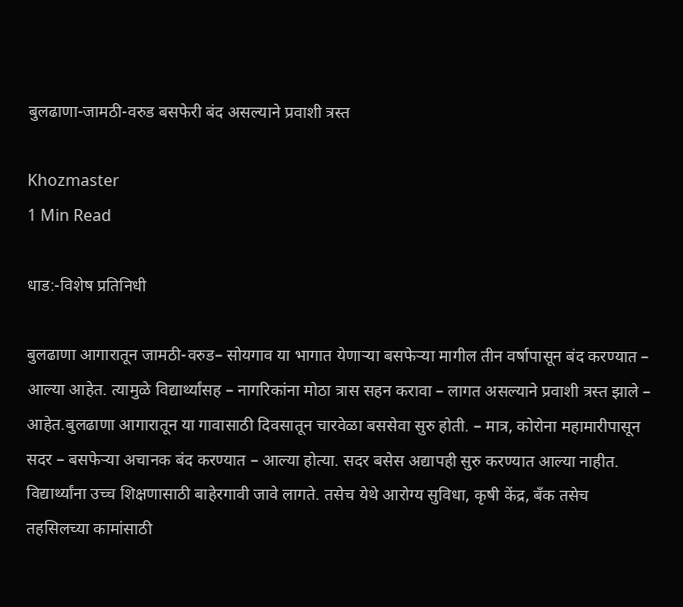बुलढाणा-जामठी-वरुड बसफेरी बंद असल्याने प्रवाशी त्रस्त

Khozmaster
1 Min Read

धाड:-विशेष प्रतिनिधी

बुलढाणा आगारातून जामठी-वरुड– सोयगाव या भागात येणाऱ्या बसफेऱ्या मागील तीन वर्षापासून बंद करण्यात – आल्या आहेत. त्यामुळे विद्यार्थ्यांसह – नागरिकांना मोठा त्रास सहन करावा – लागत असल्याने प्रवाशी त्रस्त झाले – आहेत.बुलढाणा आगारातून या गावासाठी दिवसातून चारवेळा बससेवा सुरु होती. – मात्र, कोरोना महामारीपासून सदर – बसफेऱ्या अचानक बंद करण्यात – आल्या होत्या. सदर बसेस अद्यापही सुरु करण्यात आल्या नाहीत. विद्यार्थ्यांना उच्च शिक्षणासाठी बाहेरगावी जावे लागते. तसेच येथे आरोग्य सुविधा, कृषी केंद्र, बँक तसेच तहसिलच्या कामांसाठी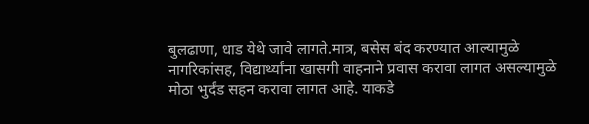बुलढाणा, धाड येथे जावे लागते.मात्र, बसेस बंद करण्यात आल्यामुळे नागरिकांसह, विद्यार्थ्यांना खासगी वाहनाने प्रवास करावा लागत असल्यामुळे मोठा भुर्दंड सहन करावा लागत आहे. याकडे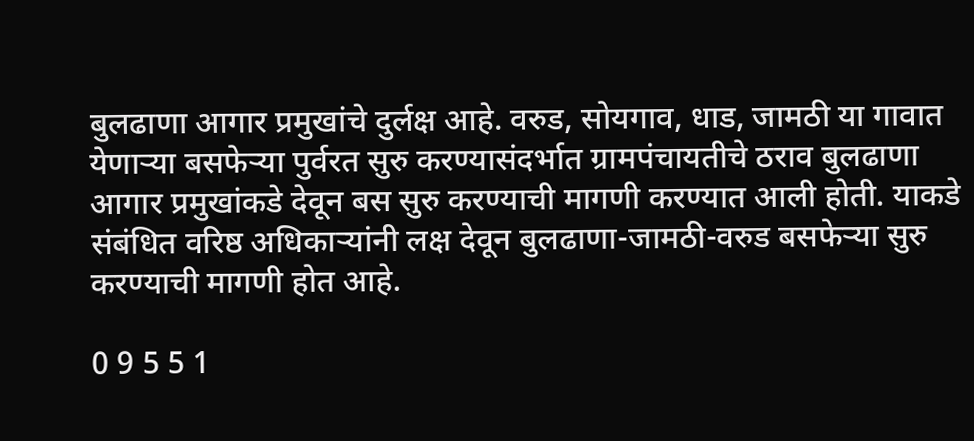बुलढाणा आगार प्रमुखांचे दुर्लक्ष आहे. वरुड, सोयगाव, धाड, जामठी या गावात येणाऱ्या बसफेऱ्या पुर्वरत सुरु करण्यासंदर्भात ग्रामपंचायतीचे ठराव बुलढाणा आगार प्रमुखांकडे देवून बस सुरु करण्याची मागणी करण्यात आली होती. याकडे संबंधित वरिष्ठ अधिकाऱ्यांनी लक्ष देवून बुलढाणा-जामठी-वरुड बसफेऱ्या सुरु करण्याची मागणी होत आहे.

0 9 5 5 1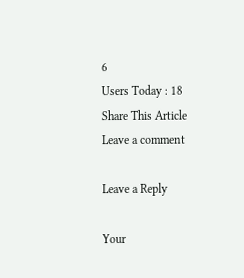6
Users Today : 18
Share This Article
Leave a comment

Leave a Reply

Your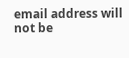email address will not be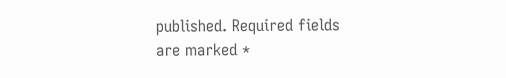published. Required fields are marked *